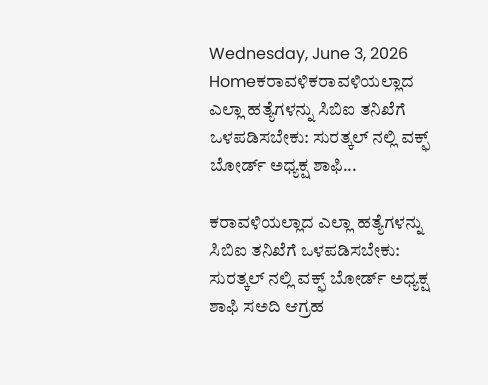Wednesday, June 3, 2026
Homeಕರಾವಳಿಕರಾವಳಿಯಲ್ಲಾದ ಎಲ್ಲಾ ಹತ್ಯೆಗಳನ್ನು ಸಿಬಿಐ ತನಿಖೆಗೆ ಒಳಪಡಿಸಬೇಕು: ಸುರತ್ಕಲ್ ನಲ್ಲಿ ವಕ್ಫ್ ಬೋರ್ಡ್ ಅಧ್ಯಕ್ಷ ಶಾಫಿ...

ಕರಾವಳಿಯಲ್ಲಾದ ಎಲ್ಲಾ ಹತ್ಯೆಗಳನ್ನು ಸಿಬಿಐ ತನಿಖೆಗೆ ಒಳಪಡಿಸಬೇಕು: ಸುರತ್ಕಲ್ ನಲ್ಲಿ ವಕ್ಫ್ ಬೋರ್ಡ್ ಅಧ್ಯಕ್ಷ ಶಾಫಿ ಸಅದಿ ಆಗ್ರಹ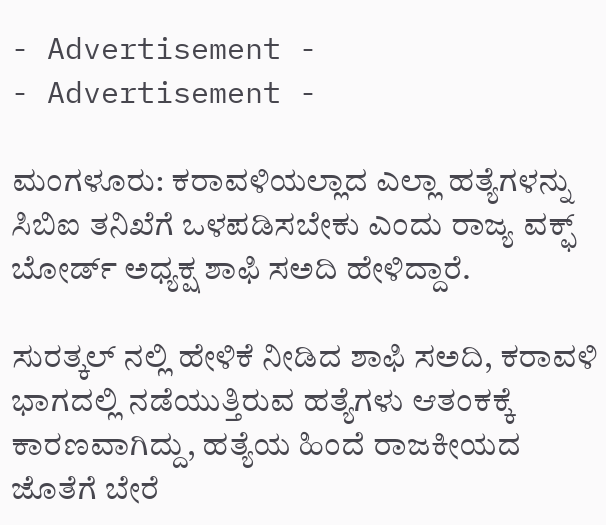- Advertisement -
- Advertisement -

ಮಂಗಳೂರು: ಕರಾವಳಿಯಲ್ಲಾದ ಎಲ್ಲಾ ಹತ್ಯೆಗಳನ್ನು ಸಿಬಿಐ ತನಿಖೆಗೆ ಒಳಪಡಿಸಬೇಕು ಎಂದು ರಾಜ್ಯ ವಕ್ಫ್ ಬೋರ್ಡ್ ಅಧ್ಯಕ್ಷ ಶಾಫಿ ಸಅದಿ ಹೇಳಿದ್ದಾರೆ.

ಸುರತ್ಕಲ್ ನಲ್ಲಿ ಹೇಳಿಕೆ ನೀಡಿದ ಶಾಫಿ ಸಅದಿ, ಕರಾವಳಿ ಭಾಗದಲ್ಲಿ ನಡೆಯುತ್ತಿರುವ ಹತ್ಯೆಗಳು ಆತಂಕಕ್ಕೆ ಕಾರಣವಾಗಿದ್ದು, ಹತ್ಯೆಯ ಹಿಂದೆ ರಾಜಕೀಯದ ಜೊತೆಗೆ ಬೇರೆ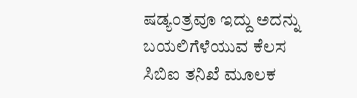ಷಡ್ಯಂತ್ರವೂ ಇದ್ದು ಅದನ್ನು ಬಯಲಿಗೆಳೆಯುವ ಕೆಲಸ ಸಿಬಿಐ ತನಿಖೆ ಮೂಲಕ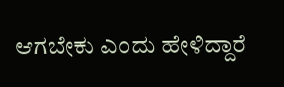ಆಗಬೇಕು ಎಂದು ಹೇಳಿದ್ದಾರೆ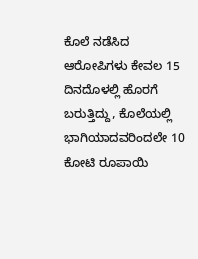ಕೊಲೆ ನಡೆಸಿದ ಆರೋಪಿಗಳು ಕೇವಲ 15 ದಿನದೊಳಲ್ಲಿ ಹೊರಗೆ ಬರುತ್ತಿದ್ದು, ಕೊಲೆಯಲ್ಲಿ ಭಾಗಿಯಾದವರಿಂದಲೇ 10 ಕೋಟಿ ರೂಪಾಯಿ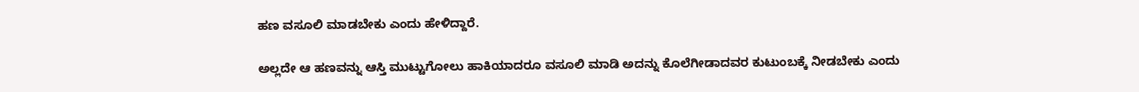ಹಣ ವಸೂಲಿ ಮಾಡಬೇಕು ಎಂದು ಹೇಳಿದ್ದಾರೆ.

ಅಲ್ಲದೇ ಆ ಹಣವನ್ನು ಆಸ್ತಿ ಮುಟ್ಟುಗೋಲು ಹಾಕಿಯಾದರೂ ವಸೂಲಿ ಮಾಡಿ ಅದನ್ನು ಕೊಲೆಗೀಡಾದವರ ಕುಟುಂಬಕ್ಕೆ ನೀಡಬೇಕು ಎಂದು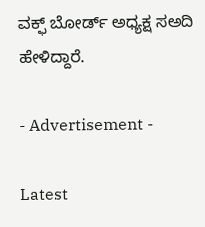ವಕ್ಫ್ ಬೋರ್ಡ್ ಅಧ್ಯಕ್ಷ ಸಅದಿ ಹೇಳಿದ್ದಾರೆ.

- Advertisement -

Latest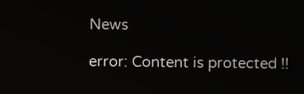News

error: Content is protected !!